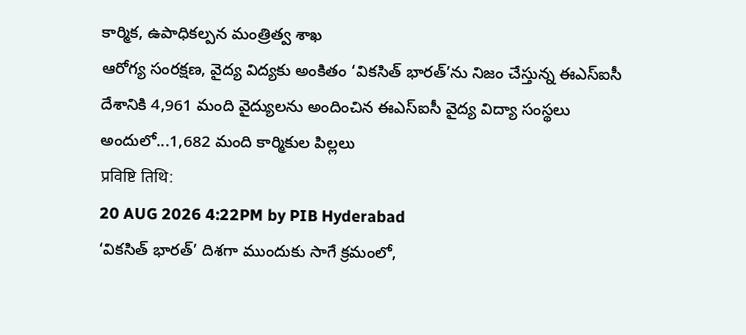కార్మిక, ఉపాధికల్పన మంత్రిత్వ శాఖ
ఆరోగ్య సంరక్షణ, వైద్య విద్యకు అంకితం ‘వికసిత్ భారత్’ను నిజం చేస్తున్న ఈఎస్ఐసీ
దేశానికి 4,961 మంది వైద్యులను అందించిన ఈఎస్ఐసీ వైద్య విద్యా సంస్థలు
అందులో...1,682 మంది కార్మికుల పిల్లలు
प्रविष्टि तिथि:
20 AUG 2026 4:22PM by PIB Hyderabad
‘వికసిత్ భారత్’ దిశగా ముందుకు సాగే క్రమంలో,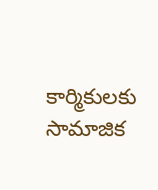కార్మికులకు సామాజిక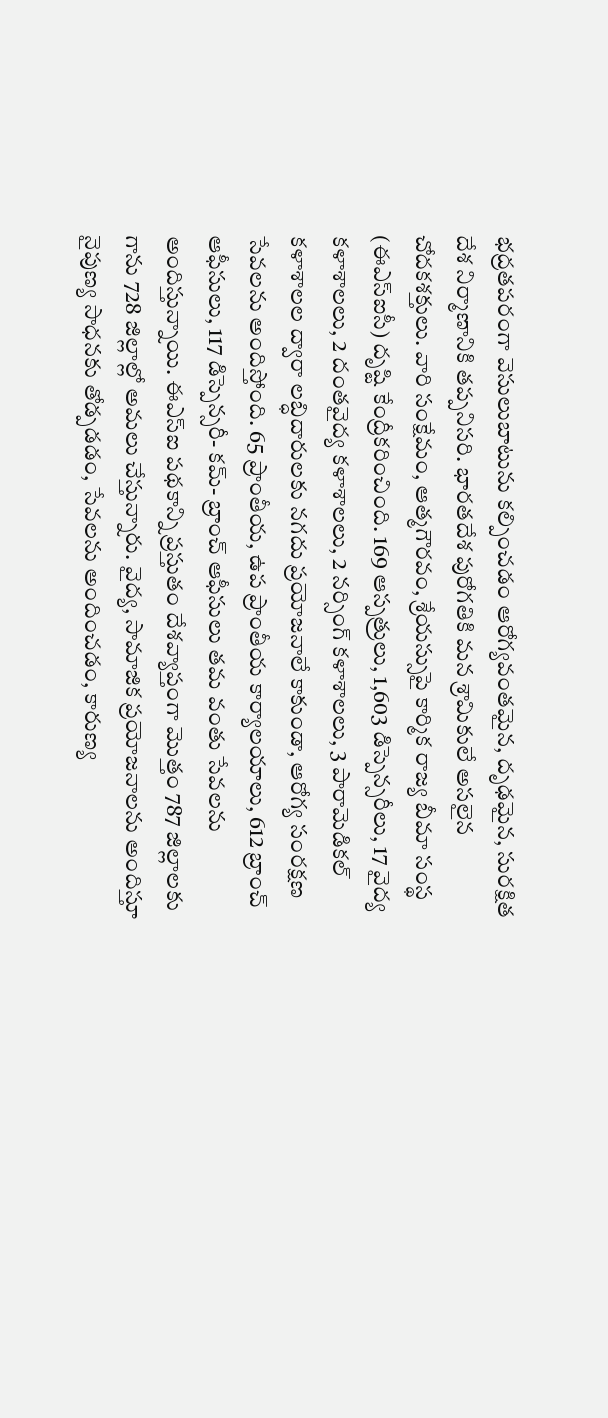భద్రతపరంగా వెసులుబాటును కల్పించడం ఆరోగ్యవంతమైన, దృఢమైన, సురక్షిత దేశ నిర్మాణానికి తప్పనిసరి. భారతదేశ పురోగతికి మన శ్రామికులే అసలైన చోదకశక్తులు. వారి సంక్షేమం, ఆత్మగౌరవం, శ్రేయస్సుపై కార్మిక రాజ్య బీమా సంస్థ (ఈఎస్ఐసీ) దృష్టి కేంద్రీకరించింది. 169 ఆస్పత్రులు, 1,603 డిస్పెన్సరీలు, 17 వైద్య కళాశాలలు, 2 దంతవైద్య కళాశాలలు, 2 నర్సింగ్ కళాశాలలు, 3 పారామెడికల్ కళాశాలల ద్వారా లబ్ధిదారులకు నగదు ప్రయోజనాలే కాకుండా, ఆరోగ్య సంరక్షణ సేవలను అందిస్తోంది. 65 ప్రాంతీయ, ఉప ప్రాంతీయ కార్యాలయాలు, 612 బ్రాంచ్ ఆఫీసులు, 117 డిస్పెన్సరీ- కమ్- బ్రాంచ్ ఆఫీసులు తమ వంతు సేవలను అందిస్తున్నాయి. ఈఎస్ఐ పథకాన్ని ప్రస్తుతం దేశవ్యాప్తంగా మొత్తం 787 జిల్లాలకు గాను 728 జిల్లాల్లో అమలు చేస్తున్నారు. వైద్య, సామాజిక ప్రయోజనాలను అందిస్తూ నైపుణ్య సాధనకు తోడ్పడడం, సేవలను అందించడం, కారుణ్య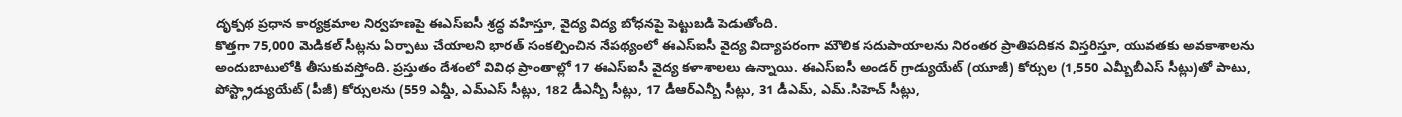దృక్పథ ప్రధాన కార్యక్రమాల నిర్వహణపై ఈఎస్ఐసీ శ్రద్ధ వహిస్తూ, వైద్య విద్య బోధనపై పెట్టుబడి పెడుతోంది.
కొత్తగా 75,000 మెడికల్ సీట్లను ఏర్పాటు చేయాలని భారత్ సంకల్పించిన నేపథ్యంలో ఈఎస్ఐసీ వైద్య విద్యాపరంగా మౌలిక సదుపాయాలను నిరంతర ప్రాతిపదికన విస్తరిస్తూ, యువతకు అవకాశాలను అందుబాటులోకి తీసుకువస్తోంది. ప్రస్తుతం దేశంలో వివిధ ప్రాంతాల్లో 17 ఈఎస్ఐసీ వైద్య కళాశాలలు ఉన్నాయి. ఈఎస్ఐసీ అండర్ గ్రాడ్యుయేట్ (యూజీ) కోర్సుల (1,550 ఎమ్బీబీఎస్ సీట్లు)తో పాటు, పోస్ట్గ్రాడ్యుయేట్ (పీజీ) కోర్సులను (559 ఎమ్డీ, ఎమ్ఎస్ సీట్లు, 182 డీఎన్బీ సీట్లు, 17 డీఆర్ఎన్బీ సీట్లు, 31 డీఎమ్, ఎమ్.సిహెచ్ సీట్లు,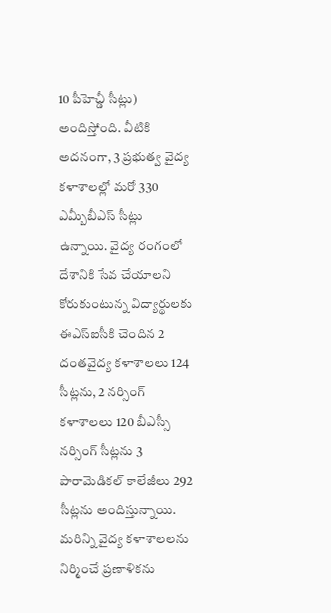10 పీహెచ్డీ సీట్లు) అందిస్తోంది. వీటికి అదనంగా, 3 ప్రభుత్వ వైద్య కళాశాలల్లో మరో 330 ఎమ్బీబీఎస్ సీట్లు ఉన్నాయి. వైద్య రంగంలో దేశానికి సేవ చేయాలని కోరుకుంటున్న విద్యార్థులకు ఈఎస్ఐసీకి చెందిన 2 దంతవైద్య కళాశాలలు 124 సీట్లను, 2 నర్సింగ్ కళాశాలలు 120 బీఎస్సీ నర్సింగ్ సీట్లను 3 పారామెడికల్ కాలేజీలు 292 సీట్లను అందిస్తున్నాయి. మరిన్ని వైద్య కళాశాలలను నిర్మించే ప్రణాళికను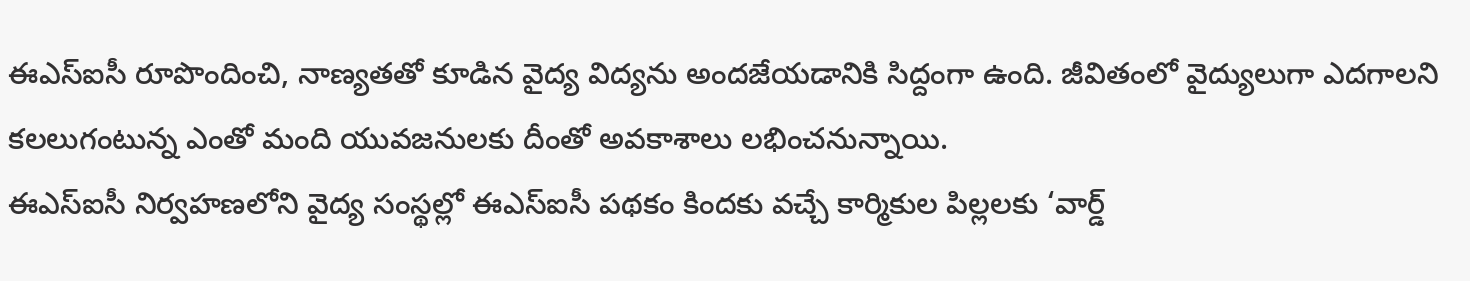ఈఎస్ఐసీ రూపొందించి, నాణ్యతతో కూడిన వైద్య విద్యను అందజేయడానికి సిద్దంగా ఉంది. జీవితంలో వైద్యులుగా ఎదగాలని కలలుగంటున్న ఎంతో మంది యువజనులకు దీంతో అవకాశాలు లభించనున్నాయి.
ఈఎస్ఐసీ నిర్వహణలోని వైద్య సంస్థల్లో ఈఎస్ఐసీ పథకం కిందకు వచ్చే కార్మికుల పిల్లలకు ‘వార్డ్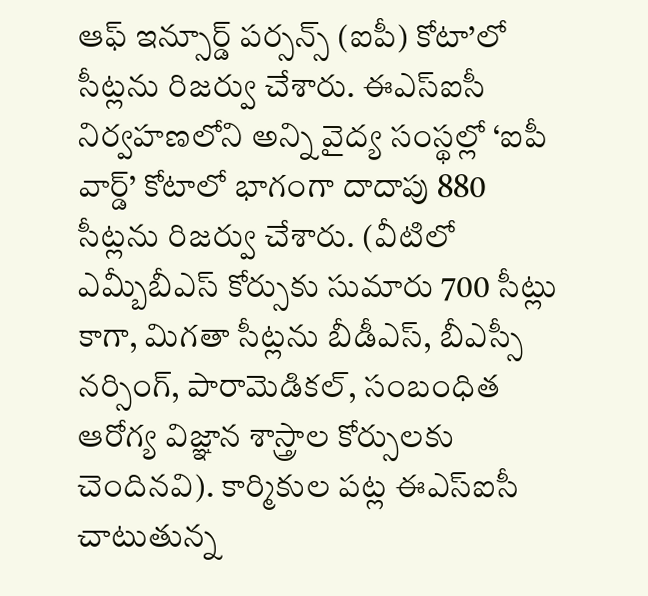ఆఫ్ ఇన్సూర్డ్ పర్సన్స్ (ఐపీ) కోటా’లో సీట్లను రిజర్వు చేశారు. ఈఎస్ఐసీ నిర్వహణలోని అన్ని వైద్య సంస్థల్లో ‘ఐపీ వార్డ్’ కోటాలో భాగంగా దాదాపు 880 సీట్లను రిజర్వు చేశారు. (వీటిలో ఎమ్బీబీఎస్ కోర్సుకు సుమారు 700 సీట్లు కాగా, మిగతా సీట్లను బీడీఎస్, బీఎస్సీ నర్సింగ్, పారామెడికల్, సంబంధిత ఆరోగ్య విజ్ఞాన శాస్త్రాల కోర్సులకు చెందినవి). కార్మికుల పట్ల ఈఎస్ఐసీ చాటుతున్న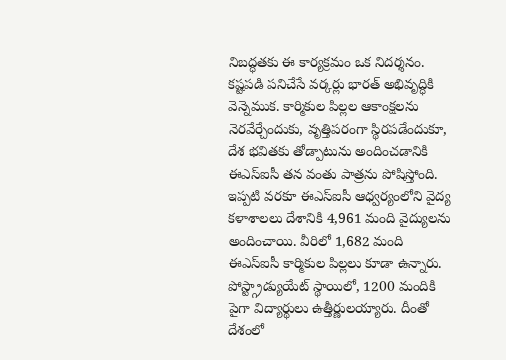నిబద్ధతకు ఈ కార్యక్రమం ఒక నిదర్శనం. కష్టపడి పనిచేసే వర్కర్లు భారత్ అభివృద్ధికి వెన్నెముక. కార్మికుల పిల్లల ఆకాంక్షలను నెరవేర్చేందుకు, వృత్తిపరంగా స్థిరపడేందుకూ, దేశ భవితకు తోడ్పాటును అందించడానికి ఈఎస్ఐసీ తన వంతు పాత్రను పోషిస్తోంది.
ఇప్పటి వరకూ ఈఎస్ఐసీ ఆధ్వర్యంలోని వైద్య కళాశాలలు దేశానికి 4,961 మంది వైద్యులను అందించాయి. వీరిలో 1,682 మంది ఈఎస్ఐసీ కార్మికుల పిల్లలు కూడా ఉన్నారు. పోస్ట్గ్రాడ్యుయేట్ స్థాయిలో, 1200 మందికి పైగా విద్యార్థులు ఉత్తీర్ణులయ్యారు. దీంతో దేశంలో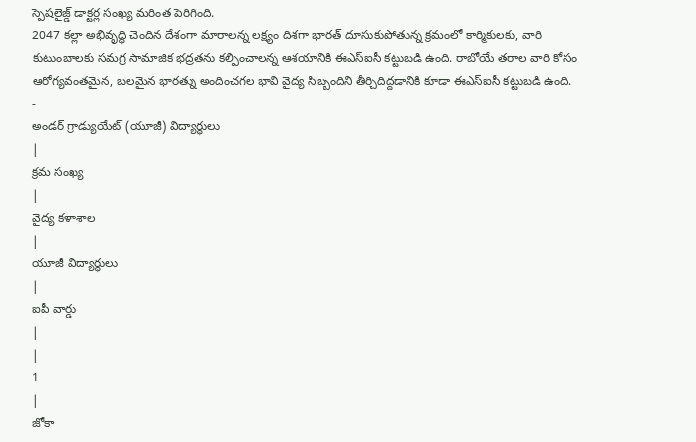స్పెషలైజ్డ్ డాక్టర్ల సంఖ్య మరింత పెరిగింది.
2047 కల్లా అభివృద్ధి చెందిన దేశంగా మారాలన్న లక్ష్యం దిశగా భారత్ దూసుకుపోతున్న క్రమంలో కార్మికులకు, వారి కుటుంబాలకు సమగ్ర సామాజిక భద్రతను కల్పించాలన్న ఆశయానికి ఈఎస్ఐసీ కట్టుబడి ఉంది. రాబోయే తరాల వారి కోసం ఆరోగ్యవంతమైన, బలమైన భారత్ను అందించగల భావి వైద్య సిబ్బందిని తీర్చిదిద్దడానికి కూడా ఈఎస్ఐసీ కట్టుబడి ఉంది.
-
అండర్ గ్రాడ్యుయేట్ (యూజీ) విద్యార్థులు
|
క్రమ సంఖ్య
|
వైద్య కళాశాల
|
యూజీ విద్యార్థులు
|
ఐపీ వార్డు
|
|
1
|
జోకా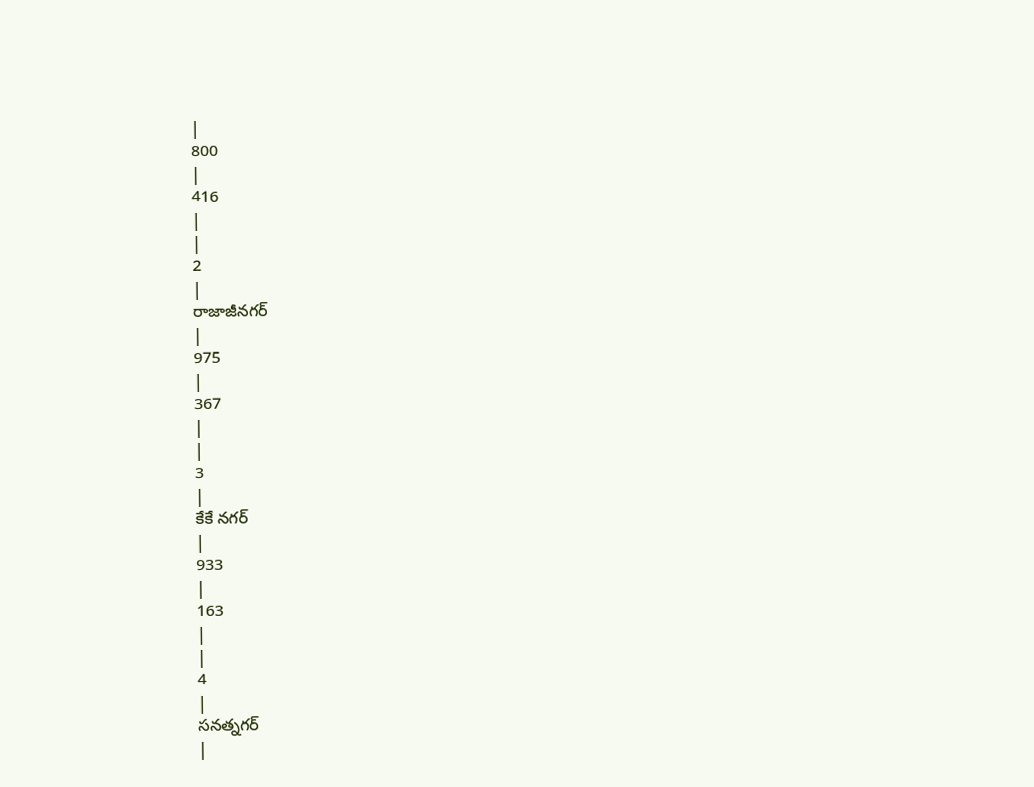|
800
|
416
|
|
2
|
రాజాజీనగర్
|
975
|
367
|
|
3
|
కేకే నగర్
|
933
|
163
|
|
4
|
సనత్నగర్
|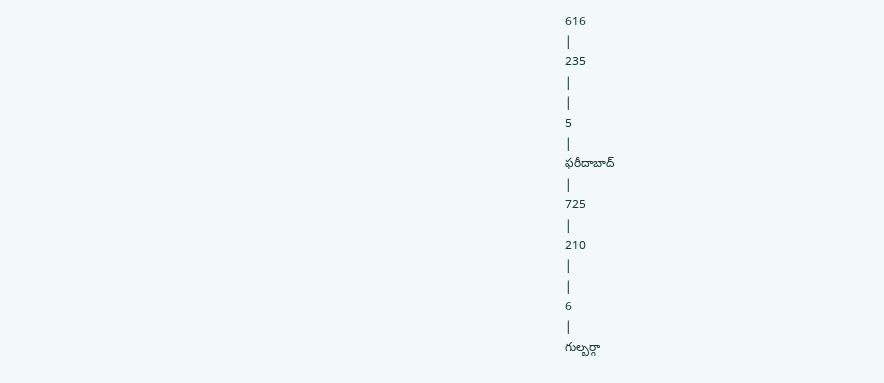616
|
235
|
|
5
|
ఫరీదాబాద్
|
725
|
210
|
|
6
|
గుల్బర్గా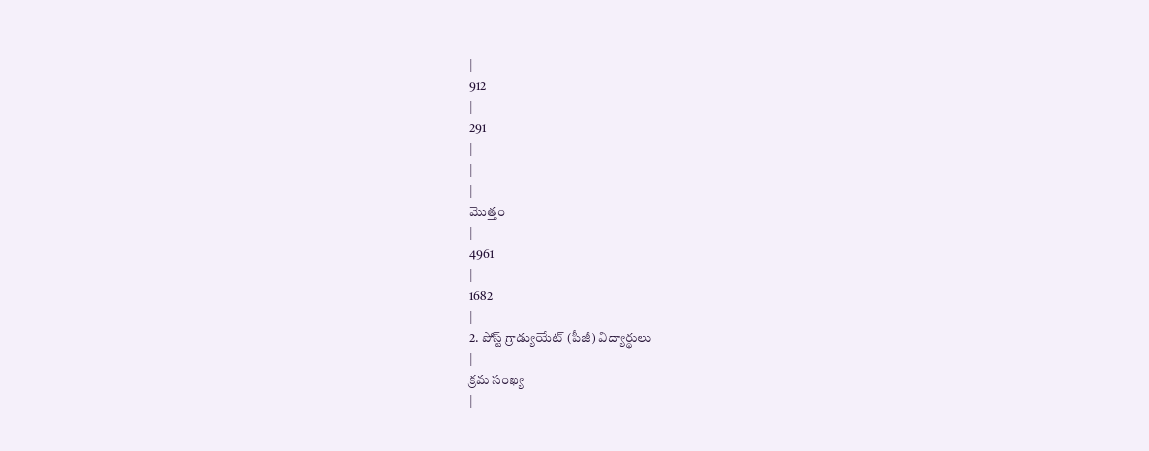|
912
|
291
|
|
|
మొత్తం
|
4961
|
1682
|
2. పోస్ట్ గ్రాడ్యుయేట్ (పీజీ) విద్యార్థులు
|
క్రమ సంఖ్య
|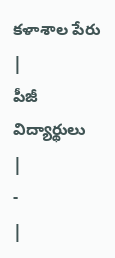కళాశాల పేరు
|
పీజీ విద్యార్థులు
|
-
|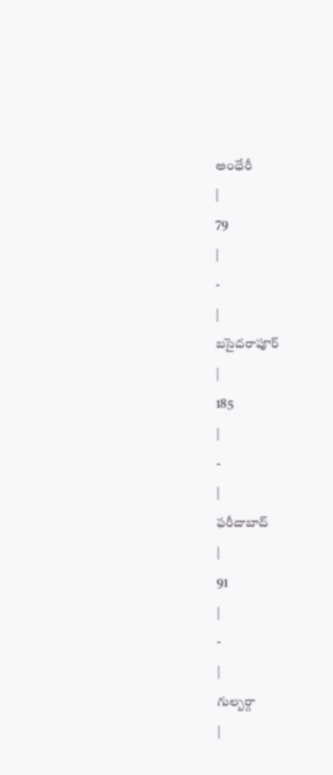అంధేరీ
|
79
|
-
|
బసైదరాపూర్
|
185
|
-
|
ఫరీదాబాద్
|
91
|
-
|
గుల్బర్గా
|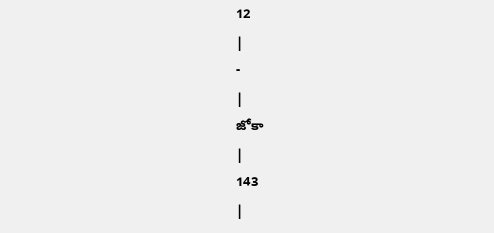12
|
-
|
జోకా
|
143
|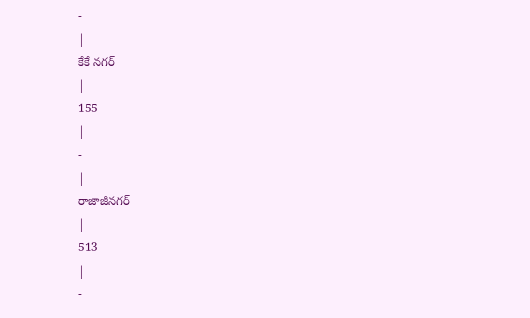-
|
కేకే నగర్
|
155
|
-
|
రాజాజీనగర్
|
513
|
-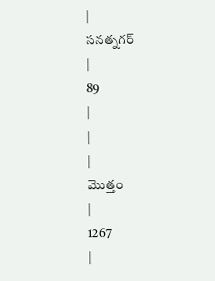|
సనత్నగర్
|
89
|
|
|
మొత్తం
|
1267
|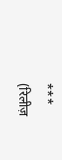***
(रिलीज़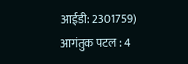आईडी: 2301759)
आगंतुक पटल : 4